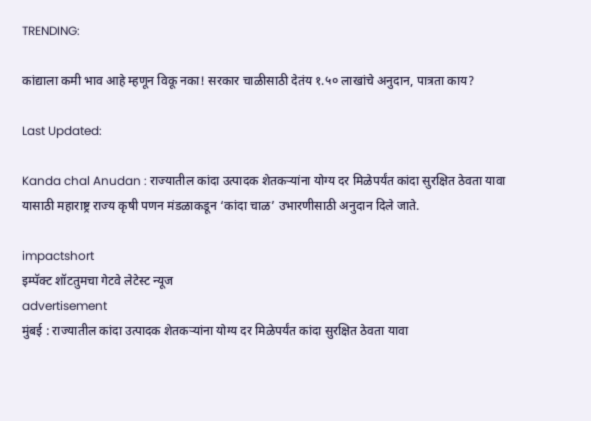TRENDING:

कांद्याला कमी भाव आहे म्हणून विकू नका! सरकार चाळीसाठी देतंय १.५० लाखांचे अनुदान, पात्रता काय?

Last Updated:

Kanda chal Anudan : राज्यातील कांदा उत्पादक शेतकऱ्यांना योग्य दर मिळेपर्यंत कांदा सुरक्षित ठेवता यावा यासाठी महाराष्ट्र राज्य कृषी पणन मंडळाकडून ‘कांदा चाळ’ उभारणीसाठी अनुदान दिले जाते.

impactshort
इम्पॅक्ट शॉटतुमचा गेटवे लेटेस्ट न्यूज
advertisement
मुंबई : राज्यातील कांदा उत्पादक शेतकऱ्यांना योग्य दर मिळेपर्यंत कांदा सुरक्षित ठेवता यावा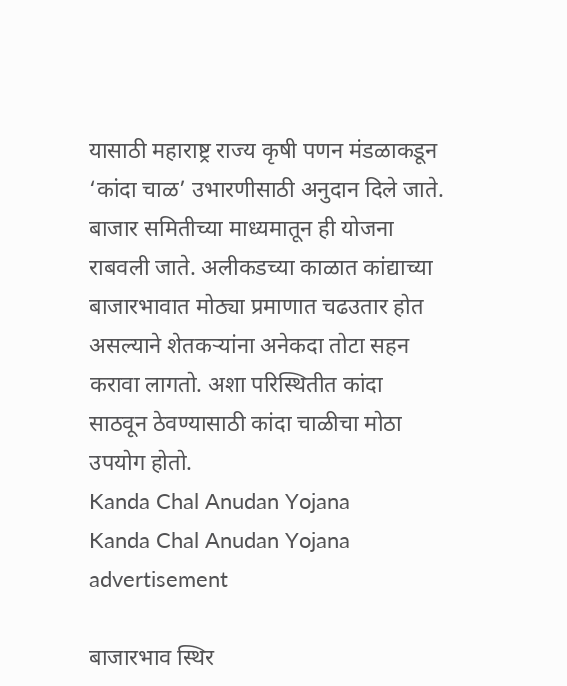यासाठी महाराष्ट्र राज्य कृषी पणन मंडळाकडून ‘कांदा चाळ’ उभारणीसाठी अनुदान दिले जाते. बाजार समितीच्या माध्यमातून ही योजना राबवली जाते. अलीकडच्या काळात कांद्याच्या बाजारभावात मोठ्या प्रमाणात चढउतार होत असल्याने शेतकऱ्यांना अनेकदा तोटा सहन करावा लागतो. अशा परिस्थितीत कांदा साठवून ठेवण्यासाठी कांदा चाळीचा मोठा उपयोग होतो.
Kanda Chal Anudan Yojana
Kanda Chal Anudan Yojana
advertisement

बाजारभाव स्थिर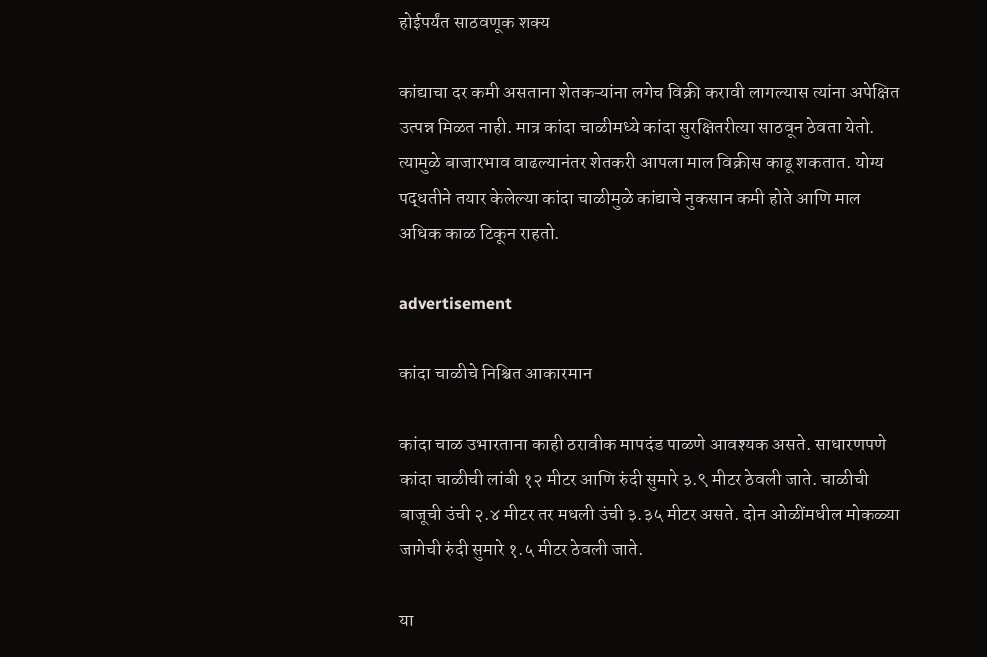होईपर्यंत साठवणूक शक्य

कांद्याचा दर कमी असताना शेतकऱ्यांना लगेच विक्री करावी लागल्यास त्यांना अपेक्षित उत्पन्न मिळत नाही. मात्र कांदा चाळीमध्ये कांदा सुरक्षितरीत्या साठवून ठेवता येतो. त्यामुळे बाजारभाव वाढल्यानंतर शेतकरी आपला माल विक्रीस काढू शकतात. योग्य पद्धतीने तयार केलेल्या कांदा चाळीमुळे कांद्याचे नुकसान कमी होते आणि माल अधिक काळ टिकून राहतो.

advertisement

कांदा चाळीचे निश्चित आकारमान

कांदा चाळ उभारताना काही ठरावीक मापदंड पाळणे आवश्यक असते. साधारणपणे कांदा चाळीची लांबी १२ मीटर आणि रुंदी सुमारे ३.९ मीटर ठेवली जाते. चाळीची बाजूची उंची २.४ मीटर तर मधली उंची ३.३५ मीटर असते. दोन ओळींमधील मोकळ्या जागेची रुंदी सुमारे १.५ मीटर ठेवली जाते.

या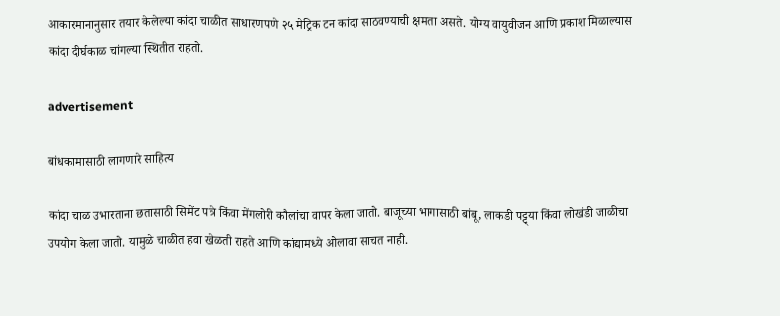आकारमानानुसार तयार केलेल्या कांदा चाळीत साधारणपणे २५ मेट्रिक टन कांदा साठवण्याची क्षमता असते. योग्य वायुवीजन आणि प्रकाश मिळाल्यास कांदा दीर्घकाळ चांगल्या स्थितीत राहतो.

advertisement

बांधकामासाठी लागणारे साहित्य

कांदा चाळ उभारताना छतासाठी सिमेंट पत्रे किंवा मेंगलोरी कौलांचा वापर केला जातो. बाजूच्या भागासाठी बांबू, लाकडी पट्ट्या किंवा लोखंडी जाळीचा उपयोग केला जातो. यामुळे चाळीत हवा खेळती राहते आणि कांद्यामध्ये ओलावा साचत नाही.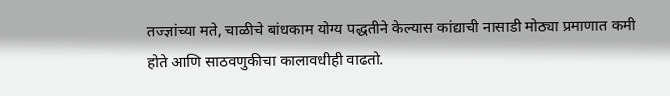तज्ज्ञांच्या मते, चाळीचे बांधकाम योग्य पद्धतीने केल्यास कांद्याची नासाडी मोठ्या प्रमाणात कमी होते आणि साठवणुकीचा कालावधीही वाढतो.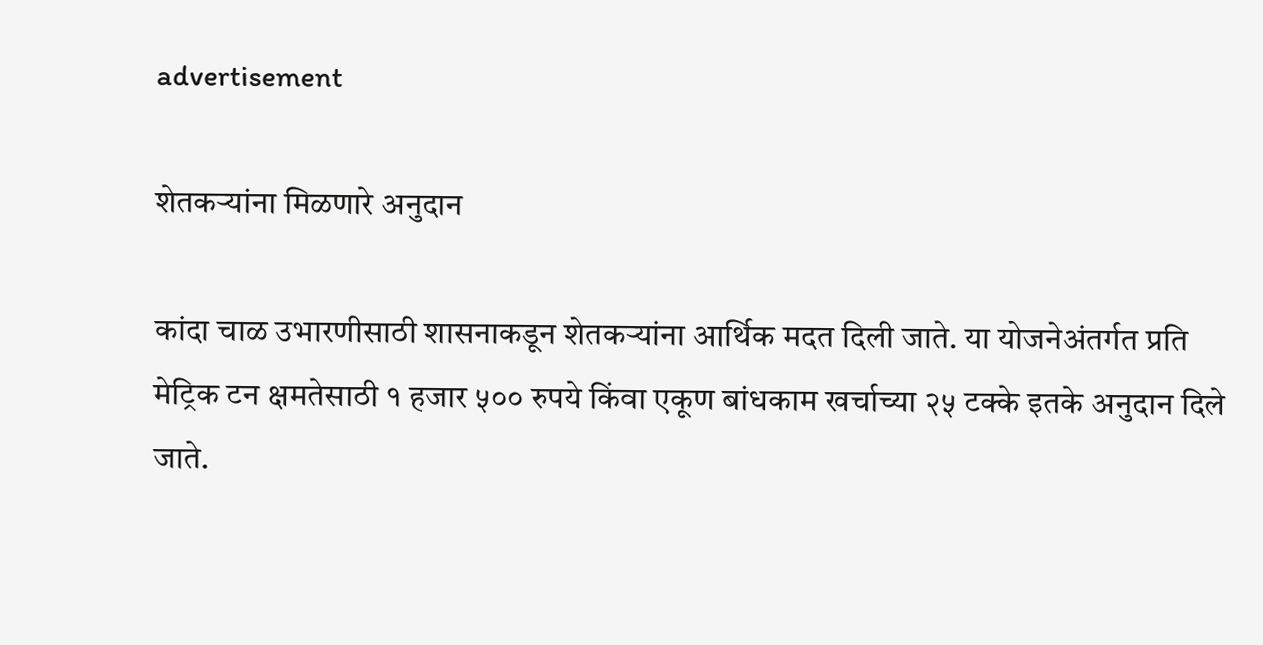advertisement

शेतकऱ्यांना मिळणारे अनुदान

कांदा चाळ उभारणीसाठी शासनाकडून शेतकऱ्यांना आर्थिक मदत दिली जाते. या योजनेअंतर्गत प्रति मेट्रिक टन क्षमतेसाठी १ हजार ५०० रुपये किंवा एकूण बांधकाम खर्चाच्या २५ टक्के इतके अनुदान दिले जाते.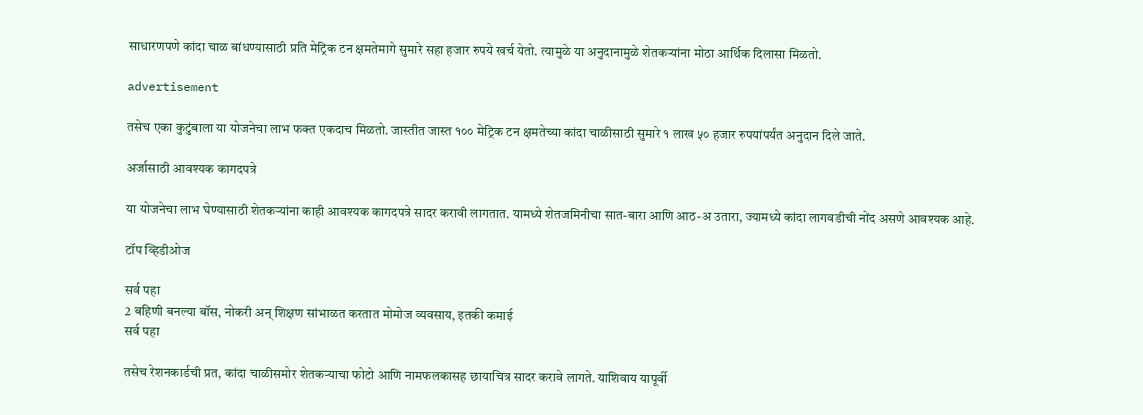साधारणपणे कांदा चाळ बांधण्यासाठी प्रति मेट्रिक टन क्षमतेमागे सुमारे सहा हजार रुपये खर्च येतो. त्यामुळे या अनुदानामुळे शेतकऱ्यांना मोठा आर्थिक दिलासा मिळतो.

advertisement

तसेच एका कुटुंबाला या योजनेचा लाभ फक्त एकदाच मिळतो. जास्तीत जास्त १०० मेट्रिक टन क्षमतेच्या कांदा चाळीसाठी सुमारे १ लाख ५० हजार रुपयांपर्यंत अनुदान दिले जाते.

अर्जासाठी आवश्यक कागदपत्रे

या योजनेचा लाभ घेण्यासाठी शेतकऱ्यांना काही आवश्यक कागदपत्रे सादर करावी लागतात. यामध्ये शेतजमिनीचा सात-बारा आणि आठ-अ उतारा, ज्यामध्ये कांदा लागवडीची नोंद असणे आवश्यक आहे.

टॉप व्हिडीओज

सर्व पहा
2 बहिणी बनल्या बॉस, नोकरी अन् शिक्षण सांभाळत करतात मोमोज व्यवसाय, इतकी कमाई
सर्व पहा

तसेच रेशनकार्डची प्रत, कांदा चाळीसमोर शेतकऱ्याचा फोटो आणि नामफलकासह छायाचित्र सादर करावे लागते. याशिवाय यापूर्वी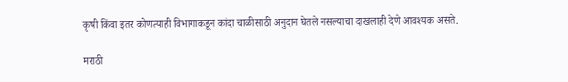कृषी किंवा इतर कोणत्याही विभागाकडून कांदा चाळीसाठी अनुदान घेतले नसल्याचा दाखलाही देणे आवश्यक असते.

मराठी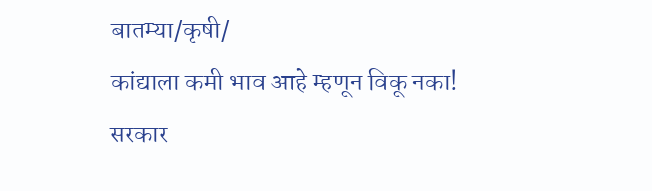बातम्या/कृषी/
कांद्याला कमी भाव आहे म्हणून विकू नका! सरकार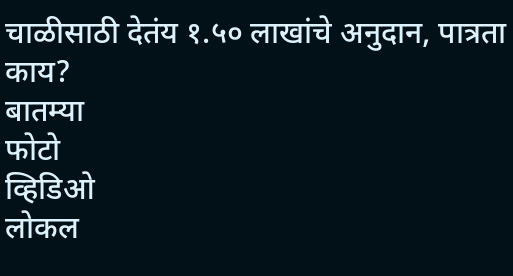चाळीसाठी देतंय १.५० लाखांचे अनुदान, पात्रता काय?
बातम्या
फोटो
व्हिडिओ
लोकल